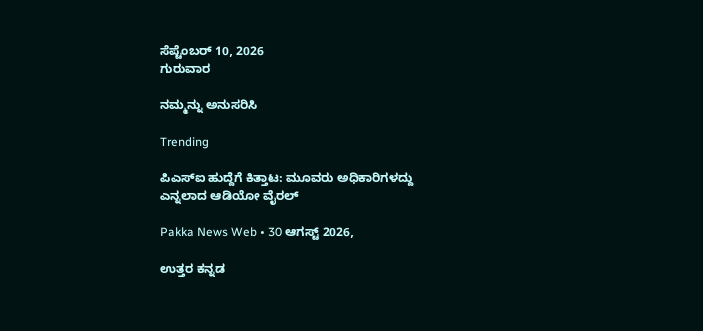ಸೆಪ್ಟೆಂಬರ್ 10, 2026
ಗುರುವಾರ

ನಮ್ಮನ್ನು ಅನುಸರಿಸಿ

Trending

ಪಿಎಸ್ಐ ಹುದ್ದೆಗೆ ಕಿತ್ತಾಟ: ಮೂವರು ಅಧಿಕಾರಿಗಳದ್ದು ಎನ್ನಲಾದ ಆಡಿಯೋ ವೈರಲ್

Pakka News Web • 30 ಆಗಸ್ಟ್ 2026,

ಉತ್ತರ ಕನ್ನಡ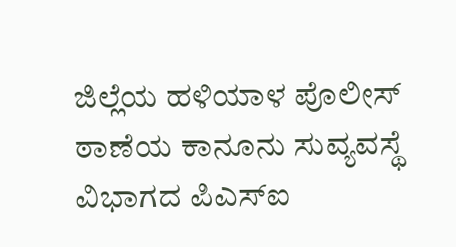ಜಿಲ್ಲೆಯ ಹಳಿಯಾಳ ಪೊಲೀಸ್ ಠಾಣೆಯ ಕಾನೂನು ಸುವ್ಯವಸ್ಥೆ ವಿಭಾಗದ ಪಿಎಸ್ಐ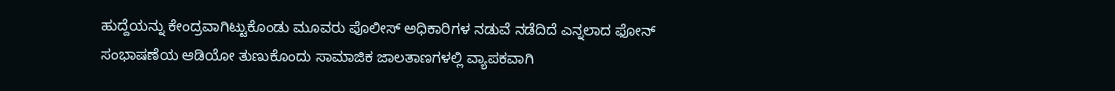ಹುದ್ದೆಯನ್ನು ಕೇಂದ್ರವಾಗಿಟ್ಟುಕೊಂಡು ಮೂವರು ಪೊಲೀಸ್ ಅಧಿಕಾರಿಗಳ ನಡುವೆ ನಡೆದಿದೆ ಎನ್ನಲಾದ ಫೋನ್ ಸಂಭಾಷಣೆಯ ಆಡಿಯೋ ತುಣುಕೊಂದು ಸಾಮಾಜಿಕ ಜಾಲತಾಣಗಳಲ್ಲಿ ವ್ಯಾಪಕವಾಗಿ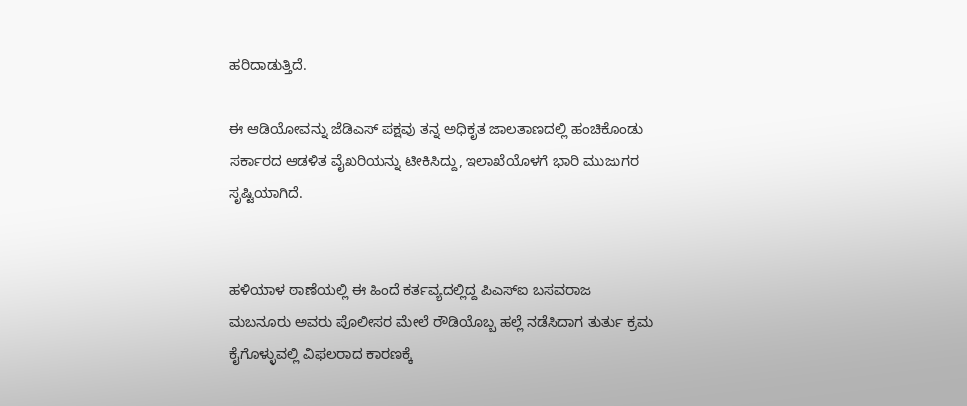ಹರಿದಾಡುತ್ತಿದೆ.

ಈ ಆಡಿಯೋವನ್ನು ಜೆಡಿಎಸ್ ಪಕ್ಷವು ತನ್ನ ಅಧಿಕೃತ ಜಾಲತಾಣದಲ್ಲಿ ಹಂಚಿಕೊಂಡು ಸರ್ಕಾರದ ಆಡಳಿತ ವೈಖರಿಯನ್ನು ಟೀಕಿಸಿದ್ದು, ಇಲಾಖೆಯೊಳಗೆ ಭಾರಿ ಮುಜುಗರ ಸೃಷ್ಟಿಯಾಗಿದೆ.


ಹಳಿಯಾಳ ಠಾಣೆಯಲ್ಲಿ ಈ ಹಿಂದೆ ಕರ್ತವ್ಯದಲ್ಲಿದ್ದ ಪಿಎಸ್ಐ ಬಸವರಾಜ ಮಬನೂರು ಅವರು ಪೊಲೀಸರ ಮೇಲೆ ರೌಡಿಯೊಬ್ಬ ಹಲ್ಲೆ ನಡೆಸಿದಾಗ ತುರ್ತು ಕ್ರಮ ಕೈಗೊಳ್ಳುವಲ್ಲಿ ವಿಫಲರಾದ ಕಾರಣಕ್ಕೆ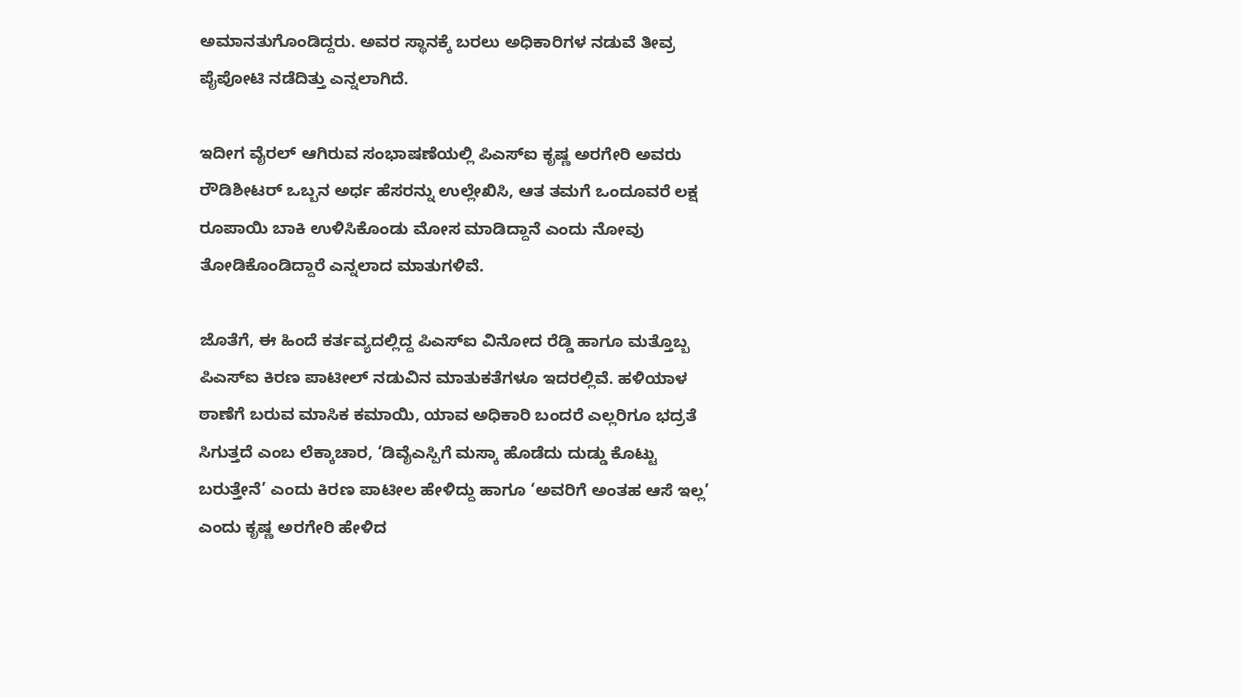ಅಮಾನತುಗೊಂಡಿದ್ದರು. ಅವರ ಸ್ಥಾನಕ್ಕೆ ಬರಲು ಅಧಿಕಾರಿಗಳ ನಡುವೆ ತೀವ್ರ ಪೈಪೋಟಿ ನಡೆದಿತ್ತು ಎನ್ನಲಾಗಿದೆ.

ಇದೀಗ ವೈರಲ್ ಆಗಿರುವ ಸಂಭಾಷಣೆಯಲ್ಲಿ ಪಿಎಸ್ಐ ಕೃಷ್ಣ ಅರಗೇರಿ ಅವರು ರೌಡಿಶೀಟರ್ ಒಬ್ಬನ ಅರ್ಧ ಹೆಸರನ್ನು ಉಲ್ಲೇಖಿಸಿ, ಆತ ತಮಗೆ ಒಂದೂವರೆ ಲಕ್ಷ ರೂಪಾಯಿ ಬಾಕಿ ಉಳಿಸಿಕೊಂಡು ಮೋಸ ಮಾಡಿದ್ದಾನೆ ಎಂದು ನೋವು ತೋಡಿಕೊಂಡಿದ್ದಾರೆ ಎನ್ನಲಾದ ಮಾತುಗಳಿವೆ.

ಜೊತೆಗೆ, ಈ ಹಿಂದೆ ಕರ್ತವ್ಯದಲ್ಲಿದ್ದ ಪಿಎಸ್ಐ ವಿನೋದ ರೆಡ್ಡಿ ಹಾಗೂ ಮತ್ತೊಬ್ಬ ಪಿಎಸ್ಐ ಕಿರಣ ಪಾಟೀಲ್ ನಡುವಿನ ಮಾತುಕತೆಗಳೂ ಇದರಲ್ಲಿವೆ. ಹಳಿಯಾಳ ಠಾಣೆಗೆ ಬರುವ ಮಾಸಿಕ ಕಮಾಯಿ, ಯಾವ ಅಧಿಕಾರಿ ಬಂದರೆ ಎಲ್ಲರಿಗೂ ಭದ್ರತೆ ಸಿಗುತ್ತದೆ ಎಂಬ ಲೆಕ್ಕಾಚಾರ, ‘ಡಿವೈಎಸ್ಪಿಗೆ ಮಸ್ಕಾ ಹೊಡೆದು ದುಡ್ಡು ಕೊಟ್ಟು ಬರುತ್ತೇನೆ’ ಎಂದು ಕಿರಣ ಪಾಟೀಲ ಹೇಳಿದ್ದು ಹಾಗೂ ‘ಅವರಿಗೆ ಅಂತಹ ಆಸೆ ಇಲ್ಲ’ ಎಂದು ಕೃಷ್ಣ ಅರಗೇರಿ ಹೇಳಿದ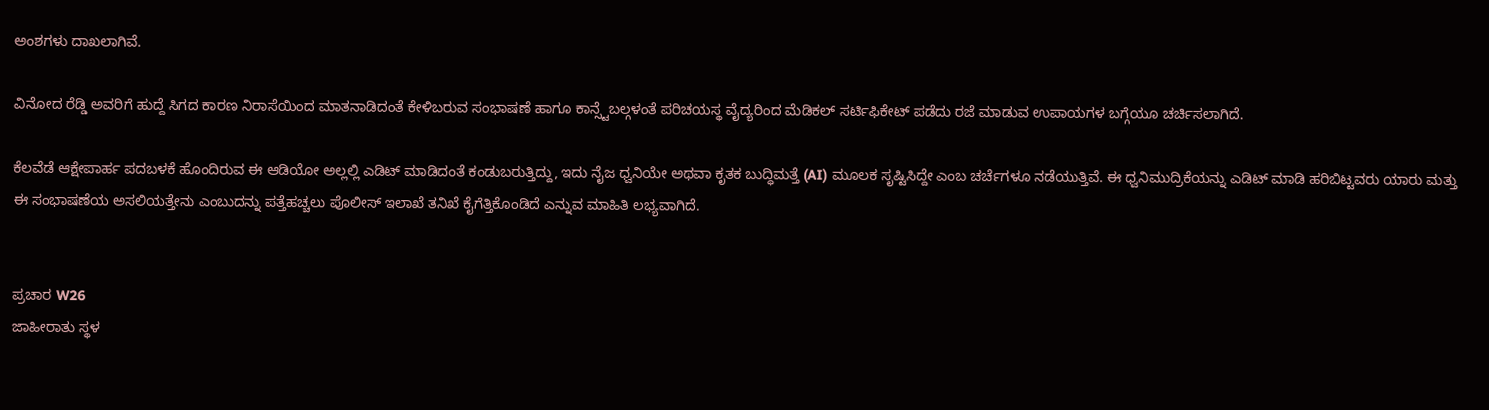ಅಂಶಗಳು ದಾಖಲಾಗಿವೆ.

ವಿನೋದ ರೆಡ್ಡಿ ಅವರಿಗೆ ಹುದ್ದೆ ಸಿಗದ ಕಾರಣ ನಿರಾಸೆಯಿಂದ ಮಾತನಾಡಿದಂತೆ ಕೇಳಿಬರುವ ಸಂಭಾಷಣೆ ಹಾಗೂ ಕಾನ್ಸ್ಟೆಬಲ್ಗಳಂತೆ ಪರಿಚಯಸ್ಥ ವೈದ್ಯರಿಂದ ಮೆಡಿಕಲ್ ಸರ್ಟಿಫಿಕೇಟ್ ಪಡೆದು ರಜೆ ಮಾಡುವ ಉಪಾಯಗಳ ಬಗ್ಗೆಯೂ ಚರ್ಚಿಸಲಾಗಿದೆ.

ಕೆಲವೆಡೆ ಆಕ್ಷೇಪಾರ್ಹ ಪದಬಳಕೆ ಹೊಂದಿರುವ ಈ ಆಡಿಯೋ ಅಲ್ಲಲ್ಲಿ ಎಡಿಟ್ ಮಾಡಿದಂತೆ ಕಂಡುಬರುತ್ತಿದ್ದು, ಇದು ನೈಜ ಧ್ವನಿಯೇ ಅಥವಾ ಕೃತಕ ಬುದ್ಧಿಮತ್ತೆ (AI) ಮೂಲಕ ಸೃಷ್ಟಿಸಿದ್ದೇ ಎಂಬ ಚರ್ಚೆಗಳೂ ನಡೆಯುತ್ತಿವೆ. ಈ ಧ್ವನಿಮುದ್ರಿಕೆಯನ್ನು ಎಡಿಟ್ ಮಾಡಿ ಹರಿಬಿಟ್ಟವರು ಯಾರು ಮತ್ತು ಈ ಸಂಭಾಷಣೆಯ ಅಸಲಿಯತ್ತೇನು ಎಂಬುದನ್ನು ಪತ್ತೆಹಚ್ಚಲು ಪೊಲೀಸ್ ಇಲಾಖೆ ತನಿಖೆ ಕೈಗೆತ್ತಿಕೊಂಡಿದೆ ಎನ್ನುವ ಮಾಹಿತಿ ಲಭ್ಯವಾಗಿದೆ.


ಪ್ರಚಾರ W26
ಜಾಹೀರಾತು ಸ್ಥಳ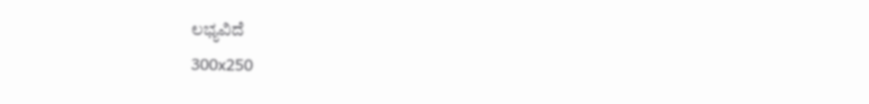ಲಭ್ಯವಿದೆ
300x250